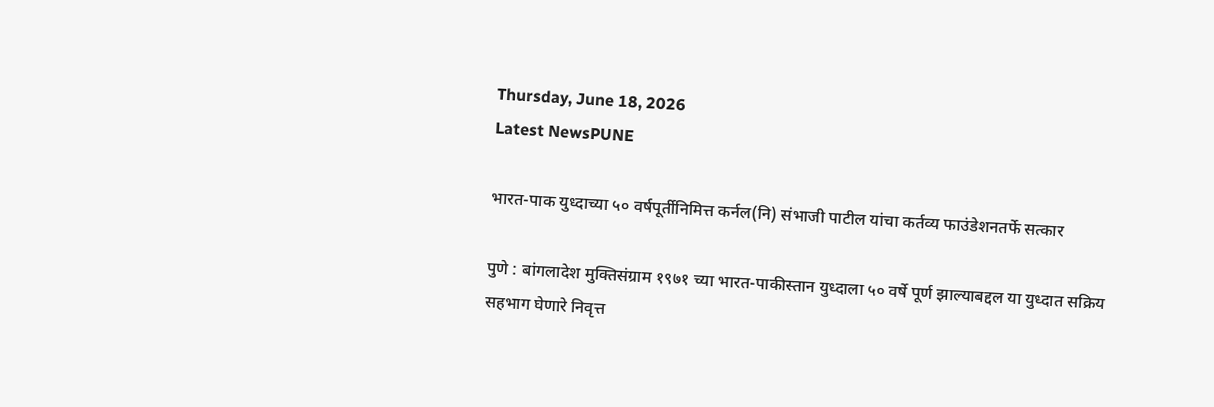Thursday, June 18, 2026
Latest NewsPUNE

भारत-पाक युध्दाच्या ५० वर्षपूर्तीनिमित्त कर्नल(नि) संभाजी पाटील यांचा कर्तव्य फाउंडेशनतर्फे सत्कार

पुणे : बांगलादेश मुक्तिसंग्राम १९७१ च्या भारत-पाकीस्तान युध्दाला ५० वर्षे पूर्ण झाल्याबद्दल या युध्दात सक्रिय सहभाग घेणारे निवृत्त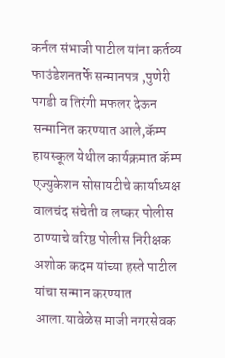कर्नल संभाजी पाटील यांना कर्तव्य फाउंडेशनतर्फे सन्मानपत्र ,पुणेरी पगडी व तिरंगी मफलर देऊन सन्मानित करण्यात आले,कॅम्प हायस्कूल येथील कार्यक्रमात कॅम्प एज्युकेशन सोसायटीचे कार्याध्यक्ष वालचंद संचेती व लष्कर पोलीस ठाण्याचे वरिष्ठ पोलीस निरीक्षक अशोक कदम यांच्या हस्ते पाटील यांचा सन्मान करण्यात आला.यावेळेस माजी नगरसेवक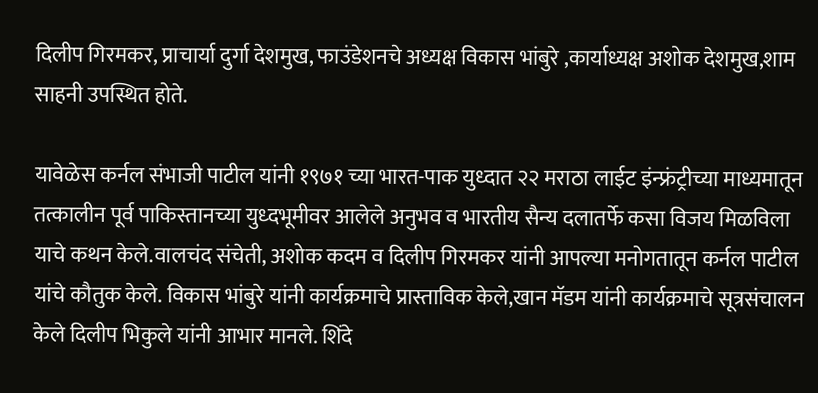दिलीप गिरमकर, प्राचार्या दुर्गा देशमुख, फाउंडेशनचे अध्यक्ष विकास भांबुरे ,कार्याध्यक्ष अशोक देशमुख,शाम साहनी उपस्थित होते.

यावेळेस कर्नल संभाजी पाटील यांनी १९७१ च्या भारत-पाक युध्दात २२ मराठा लाईट इंन्फ्रंट्रीच्या माध्यमातून तत्कालीन पूर्व पाकिस्तानच्या युध्दभूमीवर आलेले अनुभव व भारतीय सैन्य दलातर्फे कसा विजय मिळविला याचे कथन केले.वालचंद संचेती, अशोक कदम व दिलीप गिरमकर यांनी आपल्या मनोगतातून कर्नल पाटील यांचे कौतुक केले. विकास भांबुरे यांनी कार्यक्रमाचे प्रास्ताविक केले,खान मॅडम यांनी कार्यक्रमाचे सूत्रसंचालन केले दिलीप भिकुले यांनी आभार मानले. शिंदे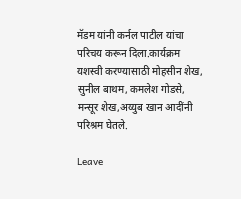मॅडम यांनी कर्नल पाटील यांचा परिचय करून दिला.कार्यक्रम यशस्वी करण्यासाठी मोहसीन शेख, सुनील बाथम, कमलेश गोडसे, मन्सूर शेख,अय्युब खान आदींनी परिश्रम घेतले.

Leave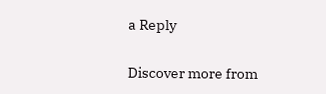a Reply

Discover more from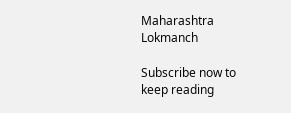Maharashtra Lokmanch

Subscribe now to keep reading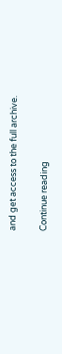and get access to the full archive.

Continue reading